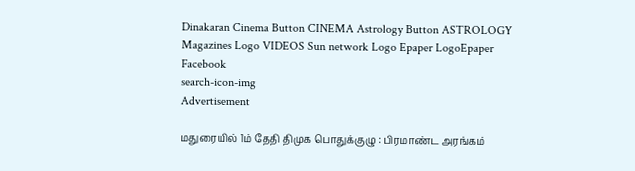Dinakaran Cinema Button CINEMA Astrology Button ASTROLOGY  Magazines Logo VIDEOS Sun network Logo Epaper LogoEpaper Facebook
search-icon-img
Advertisement

மதுரையில் 1ம் தேதி திமுக பொதுக்குழு : பிரமாண்ட அரங்கம்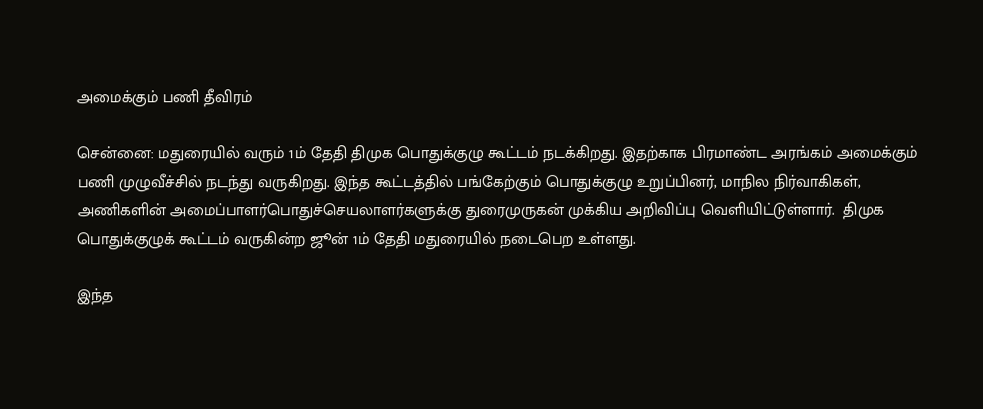அமைக்கும் பணி தீவிரம்

சென்னை: மதுரையில் வரும் 1ம் தேதி திமுக பொதுக்குழு கூட்டம் நடக்கிறது. இதற்காக பிரமாண்ட அரங்கம் அமைக்கும் பணி முழுவீச்சில் நடந்து வருகிறது. இந்த கூட்டத்தில் பங்கேற்கும் பொதுக்குழு உறுப்பினர், மாநில நிர்வாகிகள், அணிகளின் அமைப்பாளர்பொதுச்செயலாளர்களுக்கு துரைமுருகன் முக்கிய அறிவிப்பு வெளியிட்டுள்ளார்.  திமுக பொதுக்குழுக் கூட்டம் வருகின்ற ஜூன் 1ம் தேதி மதுரையில் நடைபெற உள்ளது.

இந்த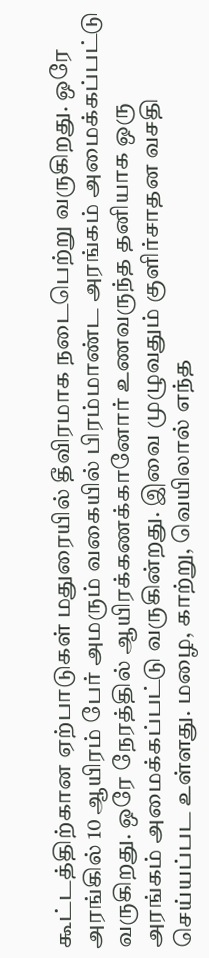கூட்டத்திற்கான ஏற்பாடுகள் மதுரையில் தீவிரமாக நடைபெற்று வருகிறது. ஒரே அரங்கில் 10 ஆயிரம் பேர் அமரும் வகையில் பிரம்மாண்ட அரங்கம் அமைக்கப்பட்டு வருகிறது. ஒரே நேரத்தில் ஆயிரக்கணக்கானோர் உணவருந்த தனியாக ஒரு அரங்கம் அமைக்கப்பட்டு வருகின்றது. இவை முழுவதும் குளிர்சாதன வசதி செய்யப்பட உள்ளது. மழை, காற்று, வெயிலால் எந்த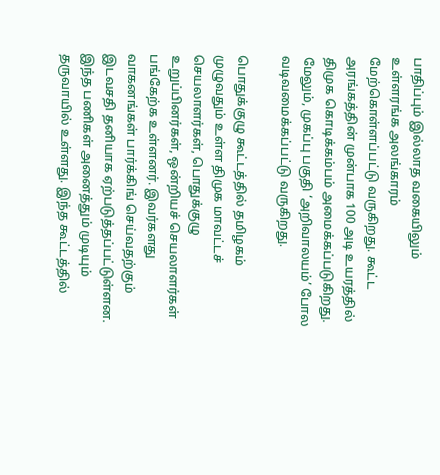பாதிப்பும் இல்லாத வகையிலும் உள்ளரங்க அலங்காரம் மேற்கொள்ளப்பட்டு வருகிறது. கூட்ட அரங்கத்தின் முன்பாக 100 அடி உயரத்தில் திமுக கொடிக்கம்பம் அமைக்கப்படுகிறது. மேலும், முகப்பு பகுதி ‘அறிவாலயம்’ போல வடிவமைக்கப்பட்டு வருகிறது.

பொதுக்குழு கூட்டத்தில் தமிழகம் முழுவதும் உள்ள திமுக மாவட்டச் செயலாளர்கள், பொதுக்குழு உறுப்பினர்கள், ஒன்றியச் செயலாளர்கள் பங்கேற்க உள்ளனர். இவர்களது வாகனங்கள் பார்க்கிங் செய்வதற்கும் இடவசதி தனியாக ஏற்படுத்தப்பட்டுள்ளன. இந்த பணிகள் அனைத்தும் முடியும் தருவாயில் உள்ளது. இந்த கூட்டத்தில்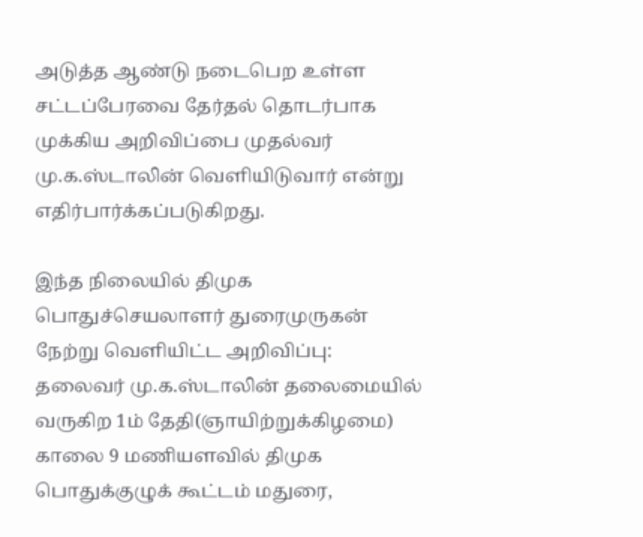அடுத்த ஆண்டு நடைபெற உள்ள சட்டப்பேரவை தேர்தல் தொடர்பாக முக்கிய அறிவிப்பை முதல்வர் மு.க.ஸ்டாலின் வெளியிடுவார் என்று எதிர்பார்க்கப்படுகிறது.

இந்த நிலையில் திமுக பொதுச்செயலாளர் துரைமுருகன் நேற்று வெளியிட்ட அறிவிப்பு: தலைவர் மு.க.ஸ்டாலின் தலைமையில் வருகிற 1ம் தேதி(ஞாயிற்றுக்கிழமை) காலை 9 மணியளவில் திமுக பொதுக்குழுக் கூட்டம் மதுரை,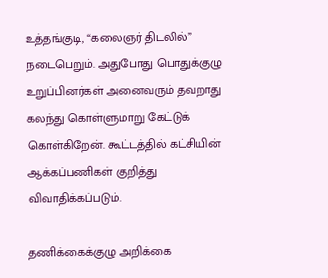உத்தங்குடி, “கலைஞர் திடலில்” நடைபெறும். அதுபோது பொதுக்குழு உறுப்பினர்கள் அனைவரும் தவறாது கலந்து கொள்ளுமாறு கேட்டுக் கொள்கிறேன். கூட்டத்தில் கட்சியின் ஆக்கப்பணிகள் குறித்து விவாதிக்கப்படும்.

தணிக்கைக்குழு அறிக்கை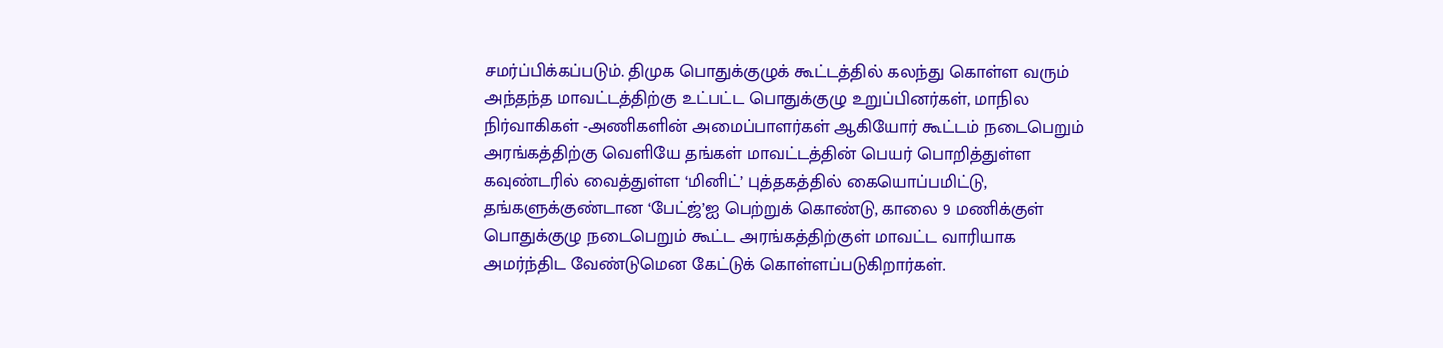சமர்ப்பிக்கப்படும். திமுக பொதுக்குழுக் கூட்டத்தில் கலந்து கொள்ள வரும் அந்தந்த மாவட்டத்திற்கு உட்பட்ட பொதுக்குழு உறுப்பினர்கள், மாநில நிர்வாகிகள் -அணிகளின் அமைப்பாளர்கள் ஆகியோர் கூட்டம் நடைபெறும் அரங்கத்திற்கு வெளியே தங்கள் மாவட்டத்தின் பெயர் பொறித்துள்ள கவுண்டரில் வைத்துள்ள ‘மினிட்’ புத்தகத்தில் கையொப்பமிட்டு, தங்களுக்குண்டான ‘பேட்ஜ்’ஐ பெற்றுக் கொண்டு, காலை 9 மணிக்குள் பொதுக்குழு நடைபெறும் கூட்ட அரங்கத்திற்குள் மாவட்ட வாரியாக அமர்ந்திட வேண்டுமென கேட்டுக் கொள்ளப்படுகிறார்கள்.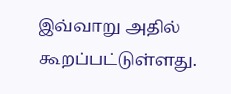இவ்வாறு அதில் கூறப்பட்டுள்ளது.